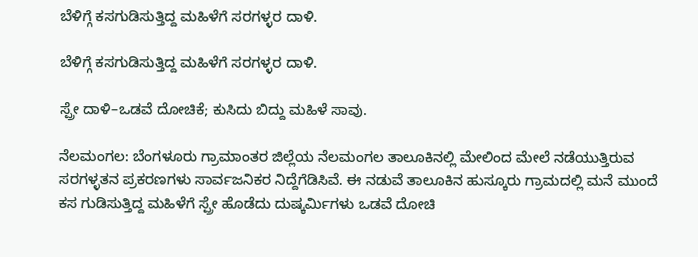ಬೆಳಿಗ್ಗೆ ಕಸಗುಡಿಸುತ್ತಿದ್ದ ಮಹಿಳೆಗೆ ಸರಗಳ್ಳರ ದಾಳಿ.

ಬೆಳಿಗ್ಗೆ ಕಸಗುಡಿಸುತ್ತಿದ್ದ ಮಹಿಳೆಗೆ ಸರಗಳ್ಳರ ದಾಳಿ.

ಸ್ಪ್ರೇ ದಾಳಿ–ಒಡವೆ ದೋಚಿಕೆ; ಕುಸಿದು ಬಿದ್ದು ಮಹಿಳೆ ಸಾವು.

ನೆಲಮಂಗಲ: ಬೆಂಗಳೂರು ಗ್ರಾಮಾಂತರ ಜಿಲ್ಲೆಯ ನೆಲಮಂಗಲ ತಾಲೂಕಿನಲ್ಲಿ ಮೇಲಿಂದ ಮೇಲೆ ನಡೆಯುತ್ತಿರುವ ಸರಗಳ್ಳತನ ಪ್ರಕರಣಗಳು ಸಾರ್ವಜನಿಕರ ನಿದ್ದೆಗೆಡಿಸಿವೆ. ಈ ನಡುವೆ ತಾಲೂಕಿನ ಹುಸ್ಕೂರು ಗ್ರಾಮದಲ್ಲಿ ಮನೆ ಮುಂದೆ ಕಸ ಗುಡಿಸುತ್ತಿದ್ದ ಮಹಿಳೆಗೆ ಸ್ಪ್ರೇ ಹೊಡೆದು ದುಷ್ಕರ್ಮಿಗಳು ಒಡವೆ ದೋಚಿ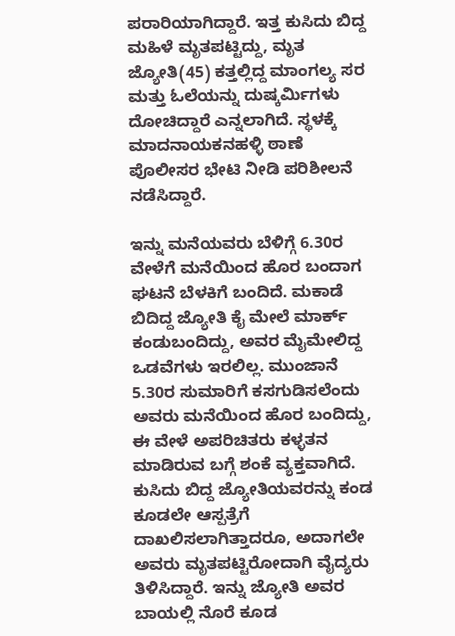ಪರಾರಿಯಾಗಿದ್ದಾರೆ. ಇತ್ತ ಕುಸಿದು ಬಿದ್ದ ಮಹಿಳೆ ಮೃತಪಟ್ಟಿದ್ದು, ಮೃತ ಜ್ಯೋತಿ(45) ಕತ್ತಲ್ಲಿದ್ದ ಮಾಂಗಲ್ಯ ಸರ ಮತ್ತು ಓಲೆಯನ್ನು ದುಷ್ಕರ್ಮಿಗಳು ದೋಚಿದ್ದಾರೆ ಎನ್ನಲಾಗಿದೆ. ಸ್ಥಳಕ್ಕೆ ಮಾದನಾಯಕನಹಳ್ಳಿ ಠಾಣೆ ಪೊಲೀಸರ ಭೇಟಿ ನೀಡಿ ಪರಿಶೀಲನೆ ನಡೆಸಿದ್ದಾರೆ.

ಇನ್ನು ಮನೆಯವರು ಬೆಳಿಗ್ಗೆ 6.30ರ ವೇಳೆಗೆ ಮನೆಯಿಂದ ಹೊರ ಬಂದಾಗ ಘಟನೆ ಬೆಳಕಿಗೆ ಬಂದಿದೆ. ಮಕಾಡೆ ಬಿದಿದ್ದ ಜ್ಯೋತಿ ಕೈ ಮೇಲೆ ಮಾರ್ಕ್ ಕಂಡುಬಂದಿದ್ದು, ಅವರ ಮೈಮೇಲಿದ್ದ ಒಡವೆಗಳು ಇರಲಿಲ್ಲ. ಮುಂಜಾನೆ 5.30ರ ಸುಮಾರಿಗೆ ಕಸಗುಡಿಸಲೆಂದು ಅವರು ಮನೆಯಿಂದ ಹೊರ ಬಂದಿದ್ದು, ಈ ವೇಳೆ ಅಪರಿಚಿತರು ಕಳ್ಳತನ ಮಾಡಿರುವ ಬಗ್ಗೆ ಶಂಕೆ ವ್ಯಕ್ತವಾಗಿದೆ. ಕುಸಿದು ಬಿದ್ದ ಜ್ಯೋತಿಯವರನ್ನು ಕಂಡ ಕೂಡಲೇ ಆಸ್ಪತ್ರೆಗೆ ದಾಖಲಿಸಲಾಗಿತ್ತಾದರೂ, ಅದಾಗಲೇ ಅವರು ಮೃತಪಟ್ಟಿರೋದಾಗಿ ವೈದ್ಯರು ತಿಳಿಸಿದ್ದಾರೆ. ಇನ್ನು ಜ್ಯೋತಿ ಅವರ ಬಾಯಲ್ಲಿ ನೊರೆ ಕೂಡ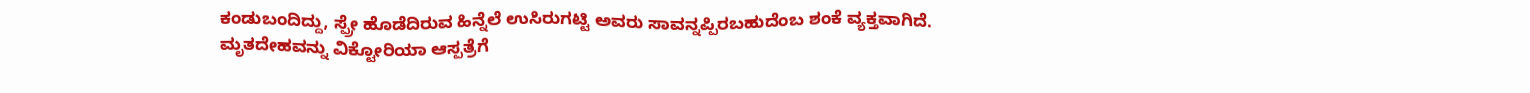ಕಂಡುಬಂದಿದ್ದು, ಸ್ಪ್ರೇ ಹೊಡೆದಿರುವ ಹಿನ್ನೆಲೆ ಉಸಿರುಗಟ್ಟಿ ಅವರು ಸಾವನ್ನಪ್ಪಿರಬಹುದೆಂಬ ಶಂಕೆ ವ್ಯಕ್ತವಾಗಿದೆ. ಮೃತದೇಹವನ್ನು ವಿಕ್ಟೋರಿಯಾ ಆಸ್ಪತ್ರೆಗೆ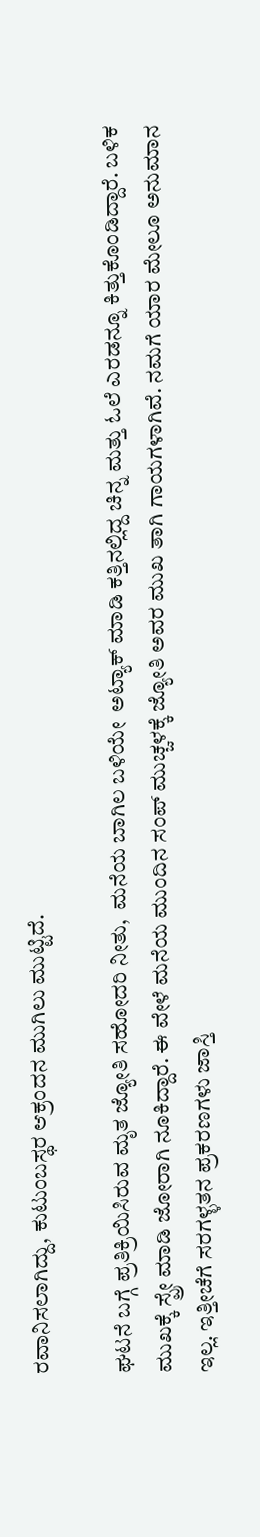ರವಾನಿಸಲಾಗಿದ್ದು, ಕುಟುಂಬಸ್ಥರ ಆಕ್ರಂದನ ಮುಗಿಲು ಮುಟ್ಟಿದೆ.

ಘಟನೆ ಬಗ್ಗೆ ಪ್ರತಿಕ್ರಿಯಿಸಿರುವ ಮೃತ ಜ್ಯೋತಿ ಸಹೋದರಿ ನೀತು,  ಮನೆಯ ಬಾಗಿಲ ಬಳಿಯೇ  ಅಟ್ಯಾಕ್ ಮಾಡಿ ಕತ್ತಿನಲ್ಲಿದ್ದ ಚಿನ್ನ ಮತ್ತು ಓಲೆ ಎರಡನ್ನೂ ಕಿತ್ತುಕೊಂಡಿದ್ದಾರೆ. ಬಳಿಕ  ಮುಖಕ್ಕೆ ಸ್ಪ್ರೇ ಮಾಡಿ ಜೋರಾಗಿ ನೂಕಿದ್ದಾರೆ. ಈ ವೇಳೆ ಮನೆಯ ಮುಂದಿನ ಸಂಪ್ ಮುಚ್ಚಳಕ್ಕೆ ಜ್ಯೋತಿ ಅವರ ಮುಖ ತಾಗಿ ಗಾಯಗಳಾಗಿವೆ. ನಮಗೆ ಯಾರ ಮೇಲೂ ಅನುಮಾನ ಇಲ್ಲ. ಇತ್ತೀಚೆಗೆ ಸರಗಳ್ಳತನ ಪ್ರಕರಣಗಳು ಜಾಸ್ತಿ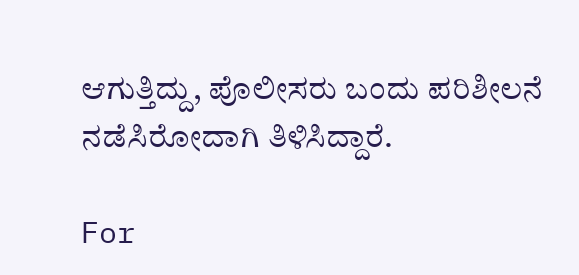ಆಗುತ್ತಿದ್ದು, ಪೊಲೀಸರು ಬಂದು ಪರಿಶೀಲನೆ ನಡೆಸಿರೋದಾಗಿ ತಿಳಿಸಿದ್ದಾರೆ.

For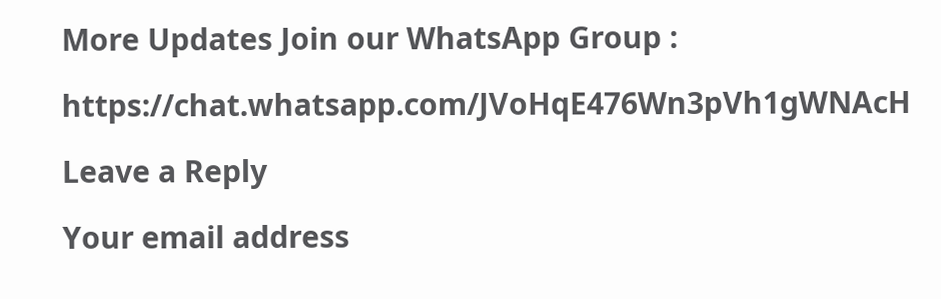More Updates Join our WhatsApp Group :

https://chat.whatsapp.com/JVoHqE476Wn3pVh1gWNAcH

Leave a Reply

Your email address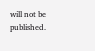will not be published.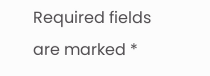Required fields are marked *